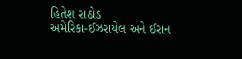હિતેશ રાઠોડ
અમેરિકા-ઈઝરાયેલ અને ઈરાન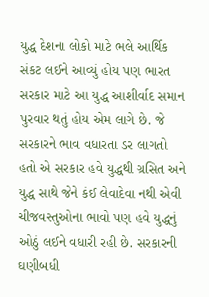યુદ્ધ દેશના લોકો માટે ભલે આર્થિક સંકટ લઈને આવ્યું હોય પણ ભારત સરકાર માટે આ યુદ્ધ આશીર્વાદ સમાન પુરવાર થતું હોય એમ લાગે છે. જે સરકારને ભાવ વધારતા ડર લાગતો હતો એ સરકાર હવે યુદ્ધથી ગ્રસિત અને યુદ્ધ સાથે જેને કંઈ લેવાદેવા નથી એવી ચીજવસ્તુઓના ભાવો પણ હવે યુદ્ધનું ઓઠું લઈને વધારી રહી છે. સરકારની ઘણીબધી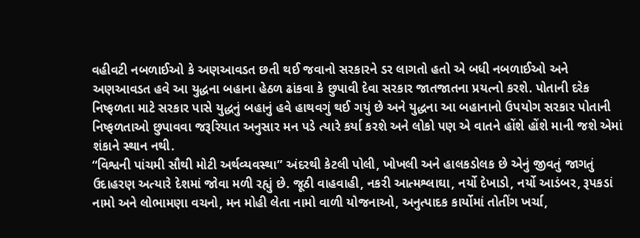વહીવટી નબળાઈઓ કે અણઆવડત છતી થઈ જવાનો સરકારને ડર લાગતો હતો એ બધી નબળાઈઓ અને અણઆવડત હવે આ યુદ્ધના બહાના હેઠળ ઢાંકવા કે છુપાવી દેવા સરકાર જાતજાતના પ્રયત્નો કરશે. પોતાની દરેક નિષ્ફળતા માટે સરકાર પાસે યુદ્ધનું બહાનું હવે હાથવગું થઈ ગયું છે અને યુદ્ધના આ બહાનાનો ઉપયોગ સરકાર પોતાની નિષ્ફળતાઓ છુપાવવા જરૂરિયાત અનુસાર મન પડે ત્યારે કર્યા કરશે અને લોકો પણ એ વાતને હોંશે હોંશે માની જશે એમાં શંકાને સ્થાન નથી.
“વિશ્વની પાંચમી સૌથી મોટી અર્થવ્યવસ્થા” અંદરથી કેટલી પોલી, ખોખલી અને હાલકડોલક છે એનું જીવતું જાગતું ઉદાહરણ અત્યારે દેશમાં જોવા મળી રહ્યું છે. જૂઠી વાહવાહી, નકરી આત્મશ્લાઘા, નર્યો દેખાડો, નર્યો આડંબર, રૂપકડાં નામો અને લોભામણા વચનો, મન મોહી લેતા નામો વાળી યોજનાઓ, અનુત્પાદક કાર્યોમાં તોતીંગ ખર્ચા,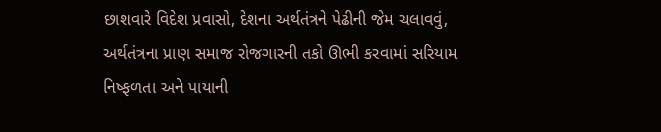છાશવારે વિદેશ પ્રવાસો, દેશના અર્થતંત્રને પેઢીની જેમ ચલાવવું, અર્થતંત્રના પ્રાણ સમાજ રોજગારની તકો ઊભી કરવામાં સરિયામ નિષ્ફળતા અને પાયાની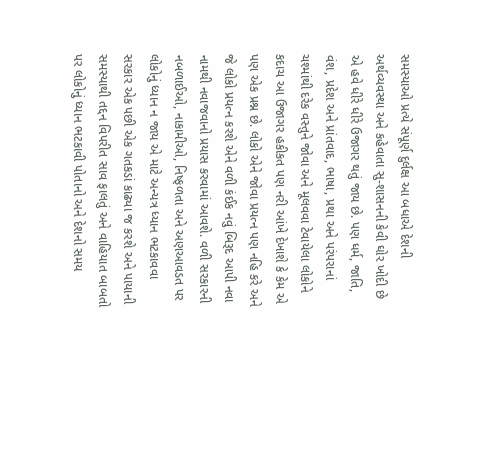સમસ્યાઓ પ્રત્યે સંપૂર્ણ દુર્લક્ષ આ બધાએ દેશની અર્થવ્યવસ્થા અને કહેવાતા સુ-શાસનની કેવી ઘોર ખોદી છે એ હવે ધીરે ધીરે ઉજાગર થતું જાય છે. પણ ધર્મ, જાતિ, વંશ, પ્રદેશ અને પ્રાંતવાદ, ભાષા, પ્રથા અને પરંપરાનાં ચશ્માંથી દરેક વસ્તુને જોવા અને મૂલવવા ટેવાયેલા લોકોને કદાચ આ ઉજાગર હકીકત પણ નરી આંખે દેખાશે કે કેમ એ પણ એક પ્રશ્ન છે. લોકો એને જોવા પ્રયત્ન પણ નહિ કરે અને જે લોકો પ્રયત્ન કરશે એને વળી કંઈક નવું બિરૂદ આપી નવા નામથી નવાજવાનો પ્રયાસ કરવામાં આવશે. વળી સરકારની નબળાઈઓ, નાકામીઓ, નિષ્ફળતા અને અણઆવડત પર લોકોનું ધ્યાન ન જાય એ માટે અન્યત્ર ધ્યાન ભટકાવવા સરકાર એક પછી એક ગતકડાં કાઢ્યા જ કરશે અને પાયાની સમસ્યાથી તદ્દન વિપરીત સાવ ફાલતું અને વાહિયાત બાબતો પર લોકોનું ધ્યાન ભટકાવી પોતાનો અને દેશનો સમય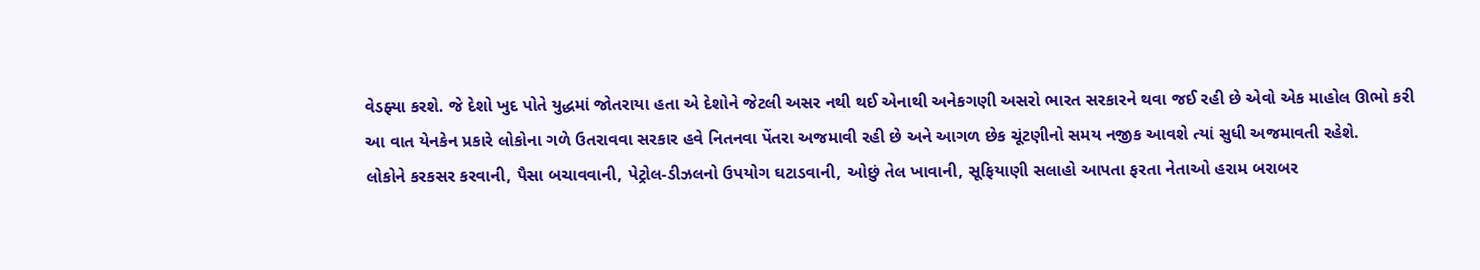વેડફ્યા કરશે. જે દેશો ખુદ પોતે યુદ્ધમાં જોતરાયા હતા એ દેશોને જેટલી અસર નથી થઈ એનાથી અનેકગણી અસરો ભારત સરકારને થવા જઈ રહી છે એવો એક માહોલ ઊભો કરી આ વાત યેનકેન પ્રકારે લોકોના ગળે ઉતરાવવા સરકાર હવે નિતનવા પેંતરા અજમાવી રહી છે અને આગળ છેક ચૂંટણીનો સમય નજીક આવશે ત્યાં સુધી અજમાવતી રહેશે.
લોકોને કરકસર કરવાની, પૈસા બચાવવાની, પેટ્રોલ-ડીઝલનો ઉપયોગ ઘટાડવાની, ઓછું તેલ ખાવાની, સૂફિયાણી સલાહો આપતા ફરતા નેતાઓ હરામ બરાબર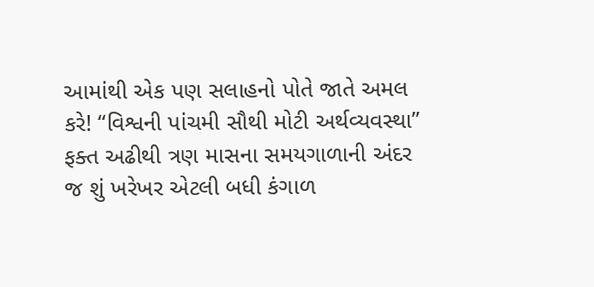આમાંથી એક પણ સલાહનો પોતે જાતે અમલ કરે! “વિશ્વની પાંચમી સૌથી મોટી અર્થવ્યવસ્થા” ફક્ત અઢીથી ત્રણ માસના સમયગાળાની અંદર જ શું ખરેખર એટલી બધી કંગાળ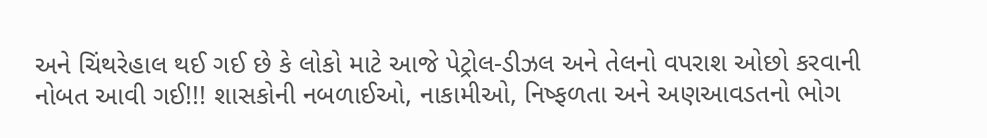અને ચિંથરેહાલ થઈ ગઈ છે કે લોકો માટે આજે પેટ્રોલ-ડીઝલ અને તેલનો વપરાશ ઓછો કરવાની નોબત આવી ગઈ!!! શાસકોની નબળાઈઓ, નાકામીઓ, નિષ્ફળતા અને અણઆવડતનો ભોગ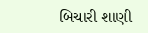બિચારી શાણી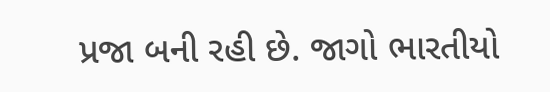પ્રજા બની રહી છે. જાગો ભારતીયો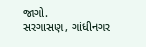જાગો.
સરગાસણ, ગાંધીનગર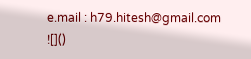e.mail : h79.hitesh@gmail.com
![]()